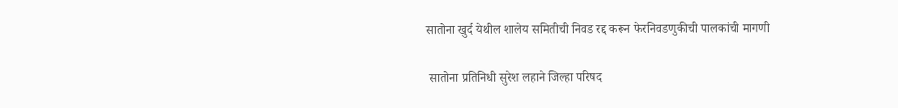सातोना खुर्द येथील शालेय समितीची निवड रद्द करून फेरनिवडणुकीची पालकांची मागणी

 सातोना प्रतिनिधी सुरेश लहाने जिल्हा परिषद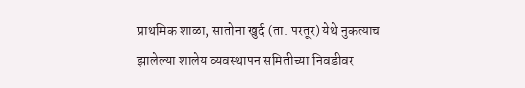प्राथमिक शाळा, सातोना खुर्द (ता. परतूर) येथे नुकत्याच झालेल्या शालेय व्यवस्थापन समितीच्या निवडीवर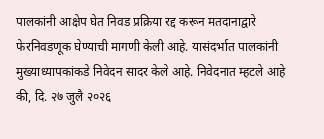पालकांनी आक्षेप घेत निवड प्रक्रिया रद्द करून मतदानाद्वारे फेरनिवडणूक घेण्याची मागणी केली आहे. यासंदर्भात पालकांनी मुख्याध्यापकांकडे निवेदन सादर केले आहे. निवेदनात म्हटले आहे की, दि. २७ जुलै २०२६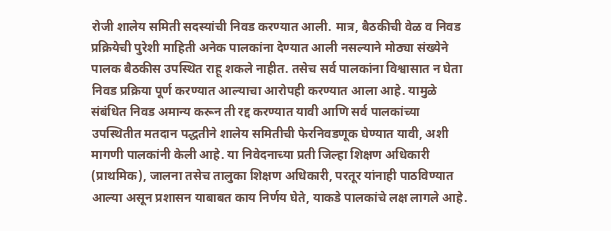रोजी शालेय समिती सदस्यांची निवड करण्यात आली. मात्र, बैठकीची वेळ व निवड प्रक्रियेची पुरेशी माहिती अनेक पालकांना देण्यात आली नसल्याने मोठ्या संख्येने पालक बैठकीस उपस्थित राहू शकले नाहीत. तसेच सर्व पालकांना विश्वासात न घेता निवड प्रक्रिया पूर्ण करण्यात आल्याचा आरोपही करण्यात आला आहे. यामुळे संबंधित निवड अमान्य करून ती रद्द करण्यात यावी आणि सर्व पालकांच्या उपस्थितीत मतदान पद्धतीने शालेय समितीची फेरनिवडणूक घेण्यात यावी, अशी मागणी पालकांनी केली आहे. या निवेदनाच्या प्रती जिल्हा शिक्षण अधिकारी  (प्राथमिक), जालना तसेच तालुका शिक्षण अधिकारी, परतूर यांनाही पाठविण्यात आल्या असून प्रशासन याबाबत काय निर्णय घेते, याकडे पालकांचे लक्ष लागले आहे.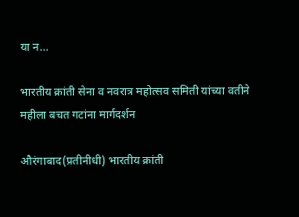या न...

भारतीय क्रांती सेना व नवरात्र महोत्सव समिती यांच्या वतीने महीला बचत गटांना मार्गदर्शन

औरंगाबाद(प्रतीनीधी) भारतीय क्रांती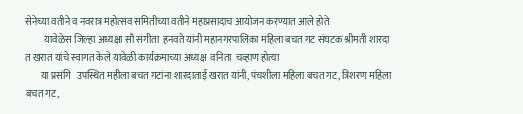सेनेच्या वतीने व नवरात्र महोत्सव समितीच्या वतीने महाप्रसादाच आयोजन करण्यात आले होते
          यावेळेस जिल्हा अध्यक्षा सौ संगीता  हनवते यांनी महानगरपालिका महिला बचत गट संघटक श्रीमती शारदा त खरात यांचे स्वागत केले यावेळी कार्यक्रमाच्या अध्यक्ष  वनिता  चव्हाण होत्या
        या प्रसंगि   उपस्थित महीला बचत गटांना शारदाताई खरात यांनी, पंचशीला महिला बचत गट, त्रिशरण महिला बचत गट,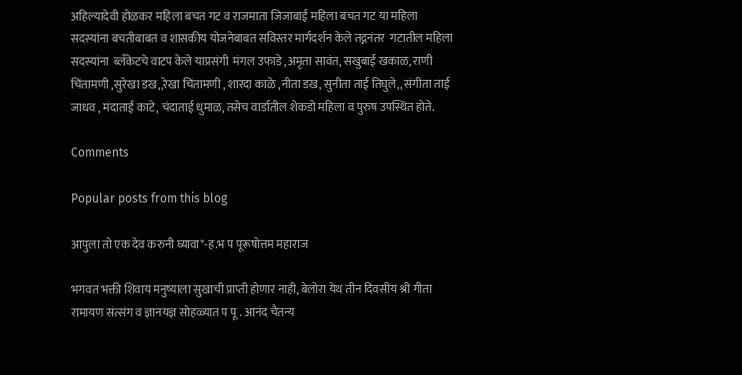अहिल्यादेवी होळकर महिला बचत गट व राजमाता जिजाबाई महिला बचत गट या महिला सदस्यांना बचतीबाबत व शासकीय योजनेबाबत सविस्तर मार्गदर्शन केले तद्ननंतर  गटातील महिला सदस्यांना  ब्लँकेटचे वाटप केले याप्रसंगी  मंगल उफाडे ,अमृता सावंत, सखुबाई खकाळ, राणी चिंतामणी ,सुरेखा डख,,रेखा चिंतामणी , शारदा काळे ,नीता डख, सुनीता ताई तिघुले,, संगीता ताई जाधव , मंदाताई काटे, चंदाताई धुमाळ, तसेच वार्डातील शेकडो महिला व पुरुष उपस्थित होते.

Comments

Popular posts from this blog

आपुला तो एक देव करुनी घ्यावा*-ह.भ प पूरूषोत्तम महाराज

भगवत भक्ती शिवाय मनुष्याला सुखाची प्राप्ती होणार नाही, बेलोरा येथ तीन दिवसीय श्री गीता रामायण संत्संग व ज्ञानयज्ञ सोहळ्यात प पू . आनंद चैतन्य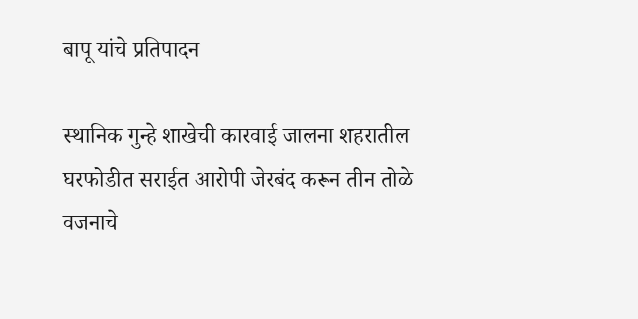बापू यांचे प्रतिपादन

स्थानिक गुन्हे शाखेची कारवाई जालना शहरातील घरफोडीत सराईत आरोपी जेरबंद करून तीन तोळे वजनाचे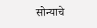सोन्याचे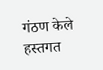गंठण केले हस्तगत